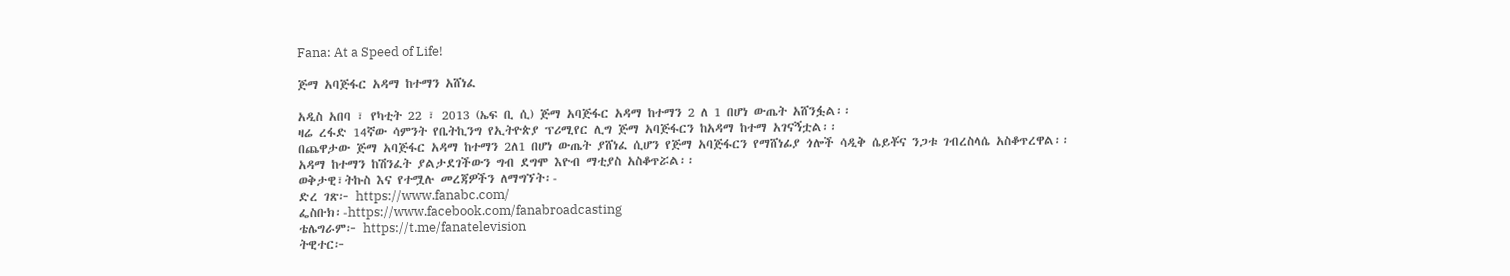Fana: At a Speed of Life!

ጅማ አባጅፋር አዳማ ከተማን አሸነፈ

አዲስ አበባ ፣ የካቲት 22 ፣ 2013 (ኤፍ ቢ ሲ) ጅማ አባጅፋር አዳማ ከተማን 2 ለ 1 በሆነ ውጤት አሸንፏል፡፡
ዛሬ ረፋድ 14ኛው ሳምንት የቤትኪንግ የኢትዮጵያ ፕሪሚየር ሊግ ጅማ አባጅፋርን ከአዳማ ከተማ አገናኝቷል፡፡
በጨዋታው ጅማ አባጅፋር አዳማ ከተማን 2ለ1 በሆነ ውጤት ያሸነፈ ሲሆን የጅማ አባጅፋርን የማሸነፊያ ጎሎች ሳዲቅ ሴይቾና ንጋቱ ገብረስላሴ አስቆጥረዋል፡፡
አዳማ ከተማን ከሽንፈት ያልታደገችውን ግብ ደግሞ እዮብ ማቲያስ አስቆጥሯል፡፡
ወቅታዊ፣ትኩስ እና የተሟሉ መረጃዎችን ለማግኘት፡-
ድረ ገጽ፦ https://www.fanabc.com/
ፌስቡክ፡-https://www.facebook.com/fanabroadcasting
ቴሌግራም፦ https://t.me/fanatelevision
ትዊተር፦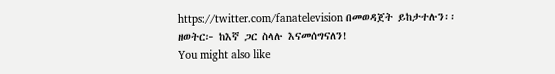https://twitter.com/fanatelevision በመወዳጀት ይከታተሉን፡፡
ዘወትር፦ ከእኛ ጋር ስላሉ እናመሰግናለን!
You might also like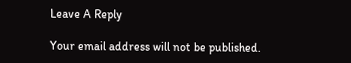Leave A Reply

Your email address will not be published.